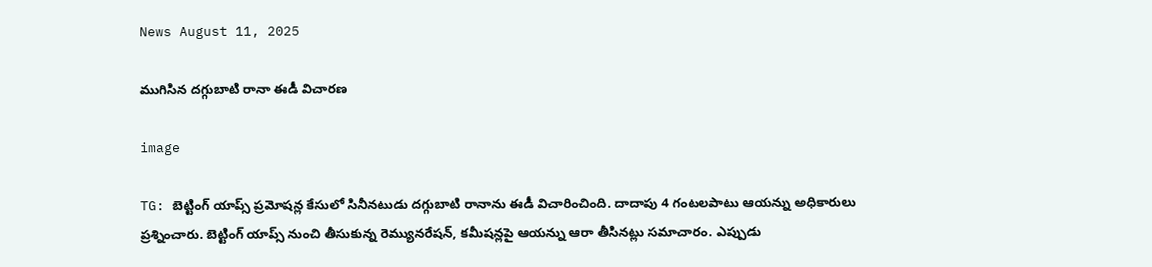News August 11, 2025

ముగిసిన దగ్గుబాటి రానా ఈడీ విచారణ

image

TG: బెట్టింగ్ యాప్స్ ప్రమోషన్ల కేసులో సినీనటుడు దగ్గుబాటి రానాను ఈడీ విచారించింది. దాదాపు 4 గంటలపాటు ఆయన్ను అధికారులు ప్రశ్నించారు. బెట్టింగ్ యాప్స్ నుంచి తీసుకున్న రెమ్యునరేషన్, కమీషన్లపై ఆయన్ను ఆరా తీసినట్లు సమాచారం. ఎప్పుడు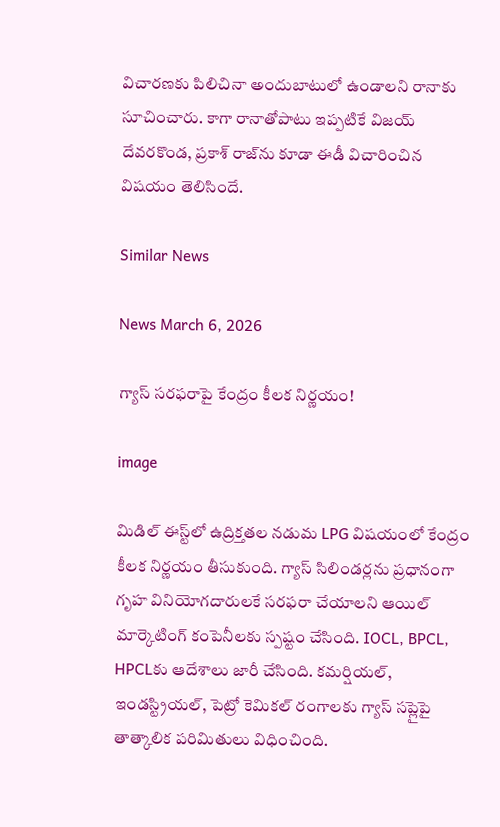విచారణకు పిలిచినా అందుబాటులో ఉండాలని రానాకు సూచించారు. కాగా రానాతోపాటు ఇప్పటికే విజయ్ దేవరకొండ, ప్రకాశ్ రాజ్‌ను కూడా ఈడీ విచారించిన విషయం తెలిసిందే.

Similar News

News March 6, 2026

గ్యాస్ సరఫరాపై కేంద్రం కీలక నిర్ణయం!

image

మిడిల్ ఈస్ట్‌లో ఉద్రిక్తతల నడుమ LPG విషయంలో కేంద్రం కీలక నిర్ణయం తీసుకుంది. గ్యాస్ సిలిండర్లను ప్రధానంగా గృహ వినియోగదారులకే సరఫరా చేయాలని ఆయిల్ మార్కెటింగ్ కంపెనీలకు స్పష్టం చేసింది. IOCL, BPCL, HPCLకు ఆదేశాలు జారీ చేసింది. కమర్షియల్, ఇండస్ట్రియల్, పెట్రో కెమికల్ రంగాలకు గ్యాస్ సప్లైపై తాత్కాలిక పరిమితులు విధించింది.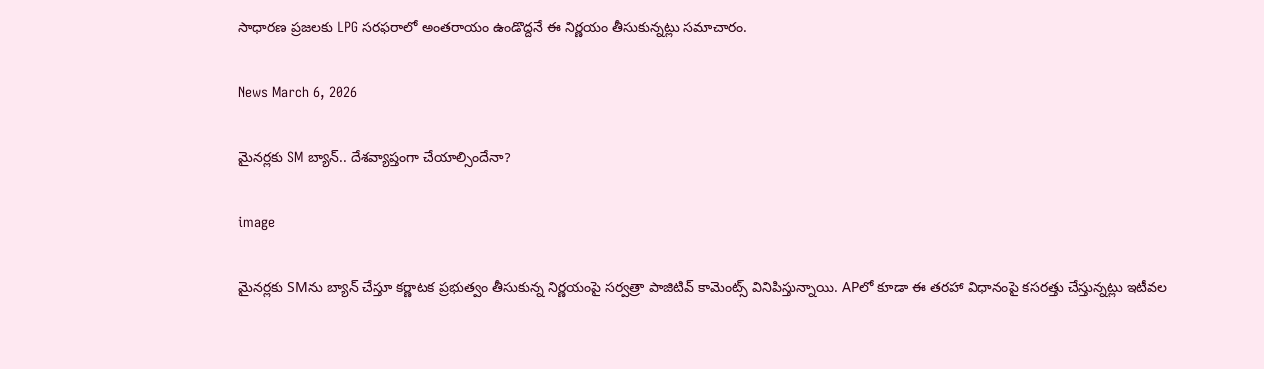సాధారణ ప్రజలకు LPG సరఫరాలో అంతరాయం ఉండొద్దనే ఈ నిర్ణయం తీసుకున్నట్లు సమాచారం.

News March 6, 2026

మైనర్లకు SM బ్యాన్.. దేశవ్యాప్తంగా చేయాల్సిందేనా?

image

మైనర్లకు SMను బ్యాన్ చేస్తూ కర్ణాటక ప్రభుత్వం తీసుకున్న నిర్ణయంపై సర్వత్రా పాజిటివ్ కామెంట్స్ వినిపిస్తున్నాయి. APలో కూడా ఈ తరహా విధానంపై కసరత్తు చేస్తున్నట్లు ఇటీవల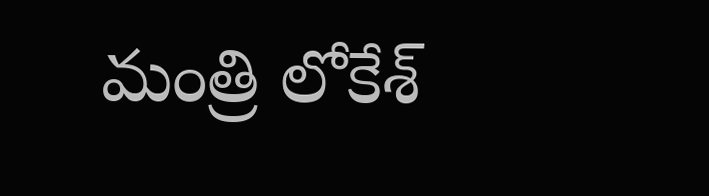మంత్రి లోకేశ్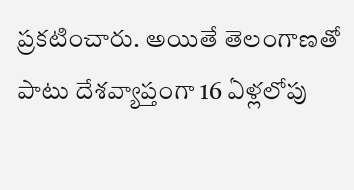ప్రకటించారు. అయితే తెలంగాణతో పాటు దేశవ్యాప్తంగా 16 ఏళ్లలోపు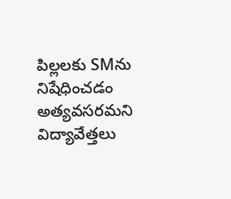పిల్లలకు SMను నిషేధించడం అత్యవసరమని విద్యావేత్తలు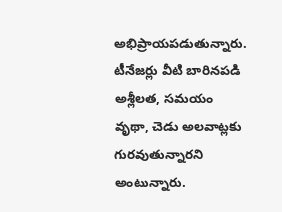అభిప్రాయపడుతున్నారు. టీనేజర్లు వీటి బారినపడి అశ్లీలత, సమయం వృథా, చెడు అలవాట్లకు గురవుతున్నారని అంటున్నారు.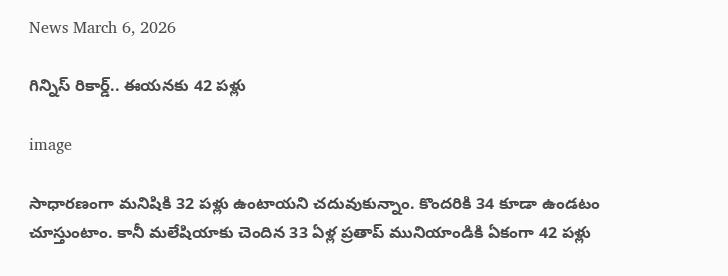News March 6, 2026

గిన్నిస్ రికార్డ్.. ఈయనకు 42 పళ్లు

image

సాధారణంగా మనిషికి 32 పళ్లు ఉంటాయని చదువుకున్నాం. కొందరికి 34 కూడా ఉండటం చూస్తుంటాం. కానీ మలేషియాకు చెందిన 33 ఏళ్ల ప్రతాప్ మునియాండికి ఏకంగా 42 పళ్లు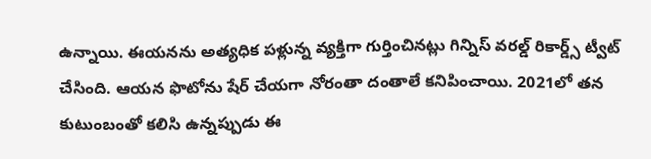ఉన్నాయి. ఈయనను అత్యధిక పళ్లున్న వ్యక్తిగా గుర్తించినట్లు గిన్నిస్ వరల్డ్ రికార్డ్స్ ట్వీట్ చేసింది. ఆయన ఫొటోను షేర్ చేయగా నోరంతా దంతాలే కనిపించాయి. 2021లో తన కుటుంబంతో కలిసి ఉన్నప్పుడు ఈ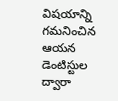విషయాన్ని గమనించిన ఆయన డెంటిస్టుల ద్వారా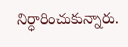నిర్ధారించుకున్నారు.